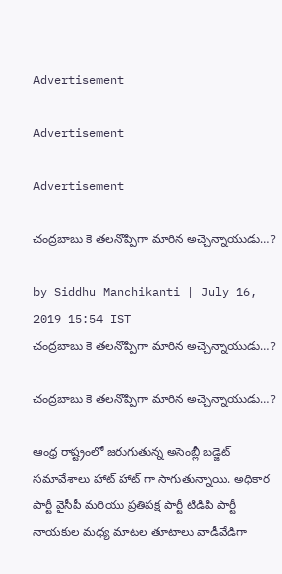Advertisement

Advertisement

Advertisement

చంద్రబాబు కె తలనొప్పిగా మారిన అచ్చెన్నాయుడు…?

by Siddhu Manchikanti | July 16, 2019 15:54 IST
చంద్రబాబు కె తలనొప్పిగా మారిన అచ్చెన్నాయుడు…?

చంద్రబాబు కె తలనొప్పిగా మారిన అచ్చెన్నాయుడు…?

ఆంధ్ర రాష్ట్రంలో జరుగుతున్న అసెంబ్లీ బడ్జెట్ సమావేశాలు హాట్ హాట్ గా సాగుతున్నాయి. అధికార పార్టీ వైసీపీ మరియు ప్రతిపక్ష పార్టీ టిడిపి పార్టీ నాయకుల మధ్య మాటల తూటాలు వాడీవేడిగా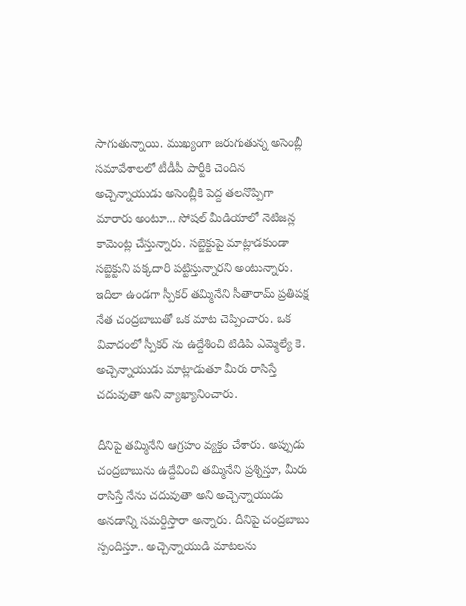సాగుతున్నాయి. ముఖ్యంగా జరుగుతున్న అసెంబ్లీ సమావేశాలలో టీడీపీ పార్టీకి చెందిన అచ్చెన్నాయుడు అసెంబ్లీకి పెద్ద తలనొప్పిగా మారారు అంటూ... సోషల్ మీడియాలో నెటిజన్ల కామెంట్ల చేస్తున్నారు. సబ్జెక్టుపై మాట్లాడకుండా సబ్జెక్టుని పక్కదారి పట్టిస్తున్నారని అంటున్నారు. ఇదిలా ఉండగా స్పీకర్ తమ్మినేని సీతారామ్ ప్రతిపక్ష నేత చంద్రబాబుతో ఒక మాట చెప్పించారు. ఒక వివాదంలో స్పీకర్ ను ఉద్దేశించి టిడిపి ఎమ్మెల్యే కె. అచ్చెన్నాయుడు మాట్లాడుతూ మీరు రాసిస్తే చదువుతా అని వ్యాఖ్యానించారు.

దీనిపై తమ్మినేని ఆగ్రహం వ్యక్తం చేశారు. అప్పుడు చంద్రబాబును ఉద్దేవించి తమ్మినేని ప్రశ్నిస్తూ, మీరు రాసిస్తే నేను చదువుతా అని అచ్చెన్నాయుడు అనడాన్ని సమర్దిస్తారా అన్నారు. దీనిపై చంద్రబాబు స్పందిస్తూ.. అచ్చెన్నాయుడి మాటలను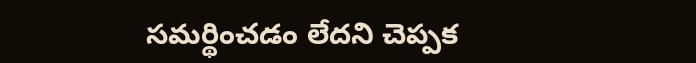సమర్థించడం లేదని చెప్పక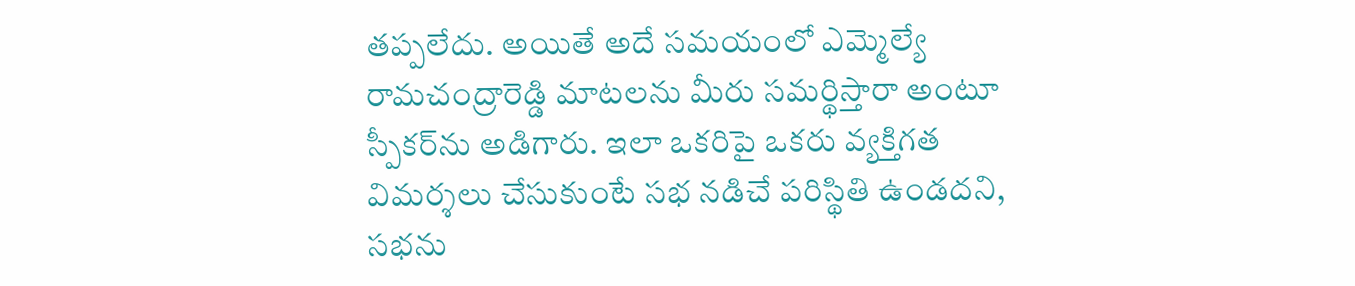తప్పలేదు. అయితే అదే సమయంలో ఎమ్మెల్యే రామచంద్రారెడ్డి మాటలను మీరు సమర్థిస్తారా అంటూ స్పీకర్‌ను అడిగారు. ఇలా ఒకరిపై ఒకరు వ్యక్తిగత విమర్శలు చేసుకుంటే సభ నడిచే పరిస్థితి ఉండదని, సభను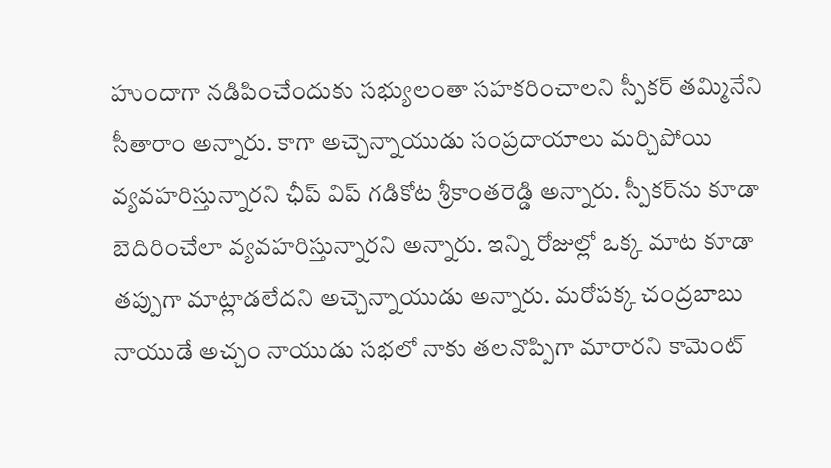హుందాగా నడిపించేందుకు సభ్యులంతా సహకరించాలని స్పీకర్‌ తమ్మినేని సీతారాం అన్నారు. కాగా అచ్చెన్నాయుడు సంప్రదాయాలు మర్చిపోయి వ్యవహరిస్తున్నారని ఛీప్ విప్ గడికోట శ్రీకాంతరెడ్డి అన్నారు. స్పీకర్‌ను కూడా బెదిరించేలా వ్యవహరిస్తున్నారని అన్నారు. ఇన్ని రోజుల్లో ఒక్క మాట కూడా తప్పుగా మాట్లాడలేదని అచ్చెన్నాయుడు అన్నారు. మరోపక్క చంద్రబాబు నాయుడే అచ్చం నాయుడు సభలో నాకు తలనొప్పిగా మారారని కామెంట్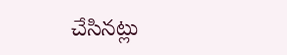చేసినట్లు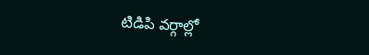టిడిపి వర్గాల్లో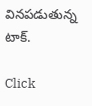వినపడుతున్న టాక్.

Click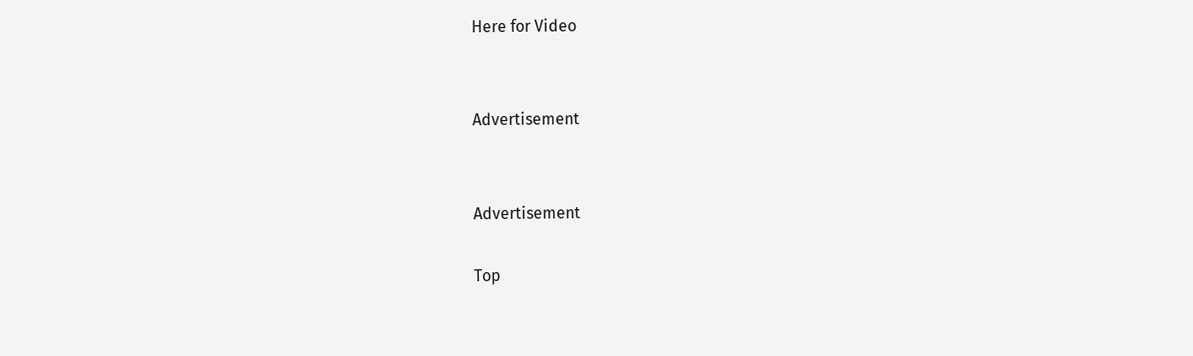Here for Video


Advertisement


Advertisement

Top